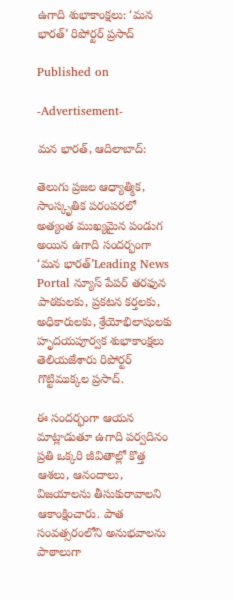ఉగాది శుభాకాంక్షలు: ‘మన భారత్’ రిపోర్టర్ ప్రసాద్

Published on

-Advertisement-

మన భారత్, ఆదిలాబాద్:

తెలుగు ప్రజల ఆధ్యాత్మిక, సాంస్కృతిక పరంపరలో అత్యంత ముఖ్యమైన పండుగ అయిన ఉగాది సందర్భంగా ‘మన భారత్’Leading News Portal న్యూస్ పేపర్ తరఫున పాఠకులకు, ప్రకటన కర్తలకు, అధికారులకు, శ్రేయోభిలాషులకు హృదయపూర్వక శుభాకాంక్షలు తెలియజేశారు రిపోర్టర్ గొట్టిముక్కల ప్రసాద్.

ఈ సందర్భంగా ఆయన మాట్లాడుతూ ఉగాది పర్వదినం ప్రతి ఒక్కరి జీవితాల్లో కొత్త ఆశలు, ఆనందాలు, విజయాలను తీసుకురావాలని ఆకాంక్షించారు. పాత సంవత్సరంలోని అనుభవాలను పాఠాలుగా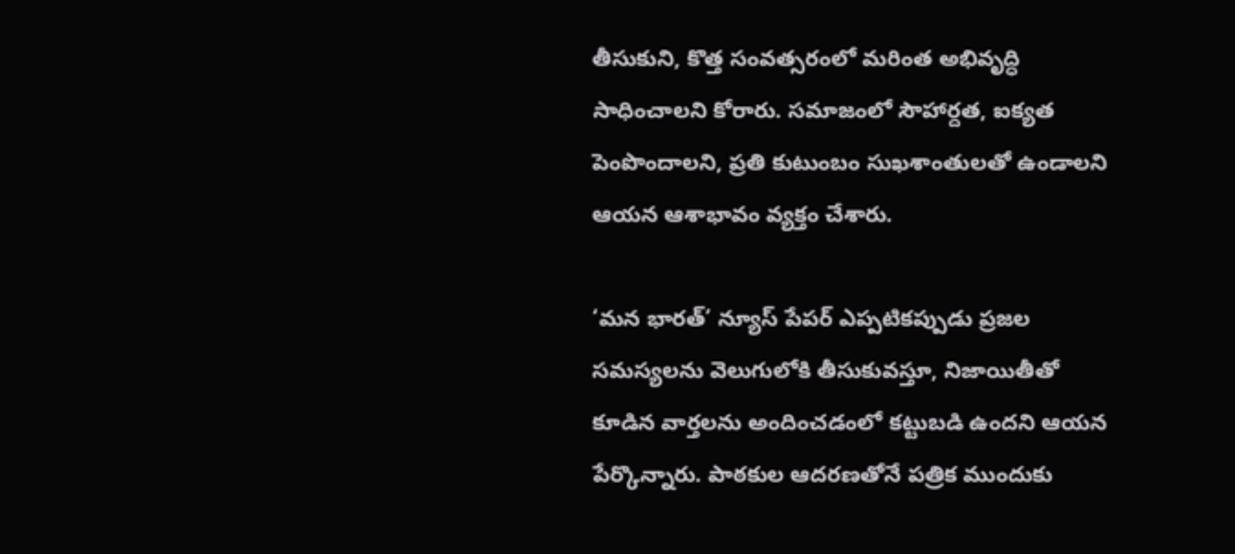తీసుకుని, కొత్త సంవత్సరంలో మరింత అభివృద్ధి సాధించాలని కోరారు. సమాజంలో సౌహార్దత, ఐక్యత పెంపొందాలని, ప్రతి కుటుంబం సుఖశాంతులతో ఉండాలని ఆయన ఆశాభావం వ్యక్తం చేశారు.

‘మన భారత్’ న్యూస్ పేపర్ ఎప్పటికప్పుడు ప్రజల సమస్యలను వెలుగులోకి తీసుకువస్తూ, నిజాయితీతో కూడిన వార్తలను అందించడంలో కట్టుబడి ఉందని ఆయన పేర్కొన్నారు. పాఠకుల ఆదరణతోనే పత్రిక ముందుకు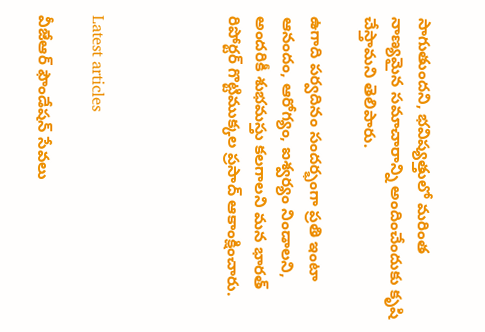సాగుతుందని, భవిష్యత్తులో మరింత నాణ్యమైన సమాచారాన్ని అందించేందుకు కృషి చేస్తామని తెలిపారు.

ఉగాది పర్వదినం సందర్భంగా ప్రతి ఇంటా ఆనందం, ఆరోగ్యం, ఐశ్వర్యం నిండాలని, అందరికీ శుభమస్తు కలగాలని మన భారత్ రిపోర్టర్ గొట్టిముక్కల ప్రసాద్ ఆకాంక్షించారు.




Latest articles

వీజేఆర్ ఫౌండేషన్ సేవలు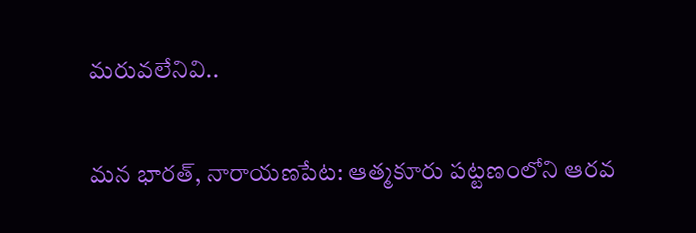మరువలేనివి..

మన భారత్, నారాయణపేట: ఆత్మకూరు పట్టణంలోని ఆరవ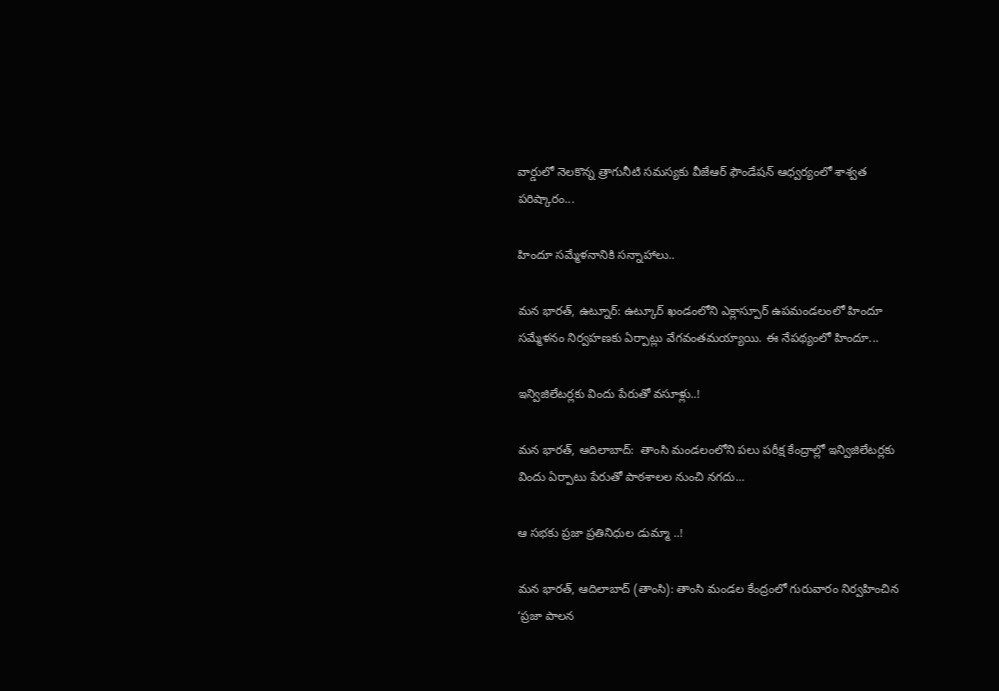వార్డులో నెలకొన్న త్రాగునీటి సమస్యకు వీజేఆర్ ఫౌండేషన్ ఆధ్వర్యంలో శాశ్వత పరిష్కారం...

హిందూ సమ్మేళనానికి సన్నాహాలు..

మన భారత్, ఉట్నూర్: ఉట్కూర్ ఖండంలోని ఎక్లాస్పూర్ ఉపమండలంలో హిందూ సమ్మేళనం నిర్వహణకు ఏర్పాట్లు వేగవంతమయ్యాయి. ఈ నేపథ్యంలో హిందూ...

ఇన్విజిలేటర్లకు విందు పేరుతో వసూళ్లు..!

మన భారత్, ఆదిలాబాద్:  తాంసి మండలంలోని పలు పరీక్ష కేంద్రాల్లో ఇన్విజిలేటర్లకు విందు ఏర్పాటు పేరుతో పాఠశాలల నుంచి నగదు...

ఆ సభకు ప్రజా ప్రతినిధుల డుమ్మా ..!

మన భారత్, ఆదిలాబాద్ (తాంసి): తాంసి మండల కేంద్రంలో గురువారం నిర్వహించిన ‘ప్రజా పాలన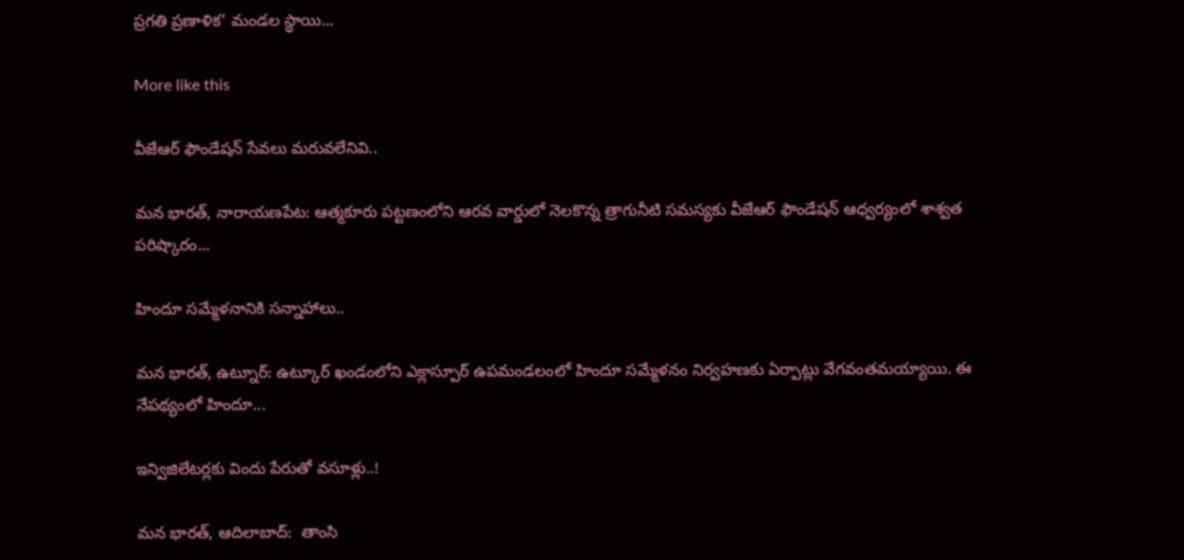ప్రగతి ప్రణాళిక’ మండల స్థాయి...

More like this

వీజేఆర్ ఫౌండేషన్ సేవలు మరువలేనివి..

మన భారత్, నారాయణపేట: ఆత్మకూరు పట్టణంలోని ఆరవ వార్డులో నెలకొన్న త్రాగునీటి సమస్యకు వీజేఆర్ ఫౌండేషన్ ఆధ్వర్యంలో శాశ్వత పరిష్కారం...

హిందూ సమ్మేళనానికి సన్నాహాలు..

మన భారత్, ఉట్నూర్: ఉట్కూర్ ఖండంలోని ఎక్లాస్పూర్ ఉపమండలంలో హిందూ సమ్మేళనం నిర్వహణకు ఏర్పాట్లు వేగవంతమయ్యాయి. ఈ నేపథ్యంలో హిందూ...

ఇన్విజిలేటర్లకు విందు పేరుతో వసూళ్లు..!

మన భారత్, ఆదిలాబాద్:  తాంసి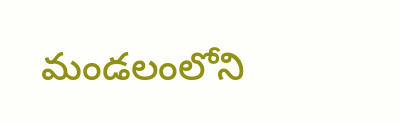మండలంలోని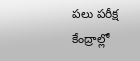పలు పరీక్ష కేంద్రాల్లో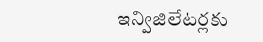ఇన్విజిలేటర్లకు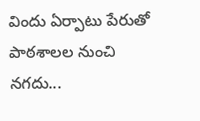విందు ఏర్పాటు పేరుతో పాఠశాలల నుంచి నగదు...